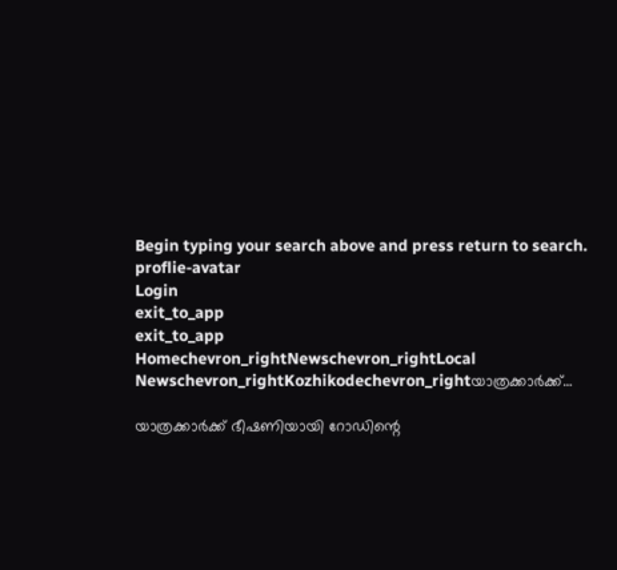Begin typing your search above and press return to search.
proflie-avatar
Login
exit_to_app
exit_to_app
Homechevron_rightNewschevron_rightLocal Newschevron_rightKozhikodechevron_rightയാത്രക്കാർക്ക്...

യാത്രക്കാർക്ക് ഭീഷണിയായി റോഡിന്റെ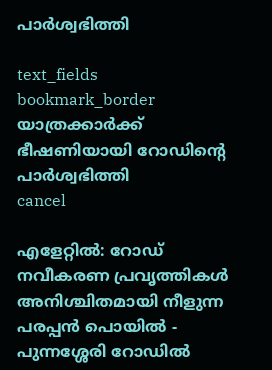പാർശ്വഭിത്തി

text_fields
bookmark_border
യാത്രക്കാർക്ക് ഭീഷണിയായി റോഡിന്റെ പാർശ്വഭിത്തി
cancel

എളേറ്റിൽ: റോഡ് നവീകരണ പ്രവൃത്തികൾ അനിശ്ചിതമായി നീളുന്ന പരപ്പൻ പൊയിൽ - പുന്നശ്ശേരി റോഡിൽ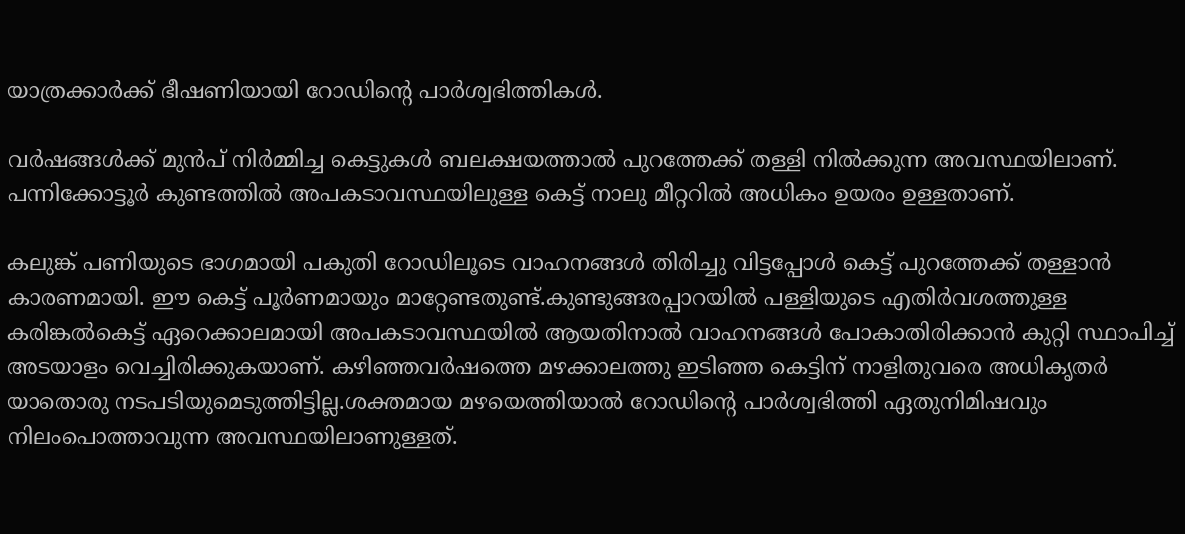യാത്രക്കാർക്ക് ഭീഷണിയായി റോഡിന്റെ പാർശ്വഭിത്തികൾ.

വർഷങ്ങൾക്ക് മുൻപ് നിർമ്മിച്ച കെട്ടുകൾ ബലക്ഷയത്താൽ പുറത്തേക്ക് തള്ളി നിൽക്കുന്ന അവസ്ഥയിലാണ്. പന്നിക്കോട്ടൂർ കുണ്ടത്തിൽ അപകടാവസ്ഥയിലുള്ള കെട്ട് നാലു മീറ്ററിൽ അധികം ഉയരം ഉള്ളതാണ്.

കലുങ്ക് പണിയുടെ ഭാഗമായി പകുതി റോഡിലൂടെ വാഹനങ്ങൾ തിരിച്ചു വിട്ടപ്പോൾ കെട്ട് പുറത്തേക്ക് തള്ളാൻ കാരണമായി. ഈ കെട്ട് പൂർണമായും മാറ്റേണ്ടതുണ്ട്.കുണ്ടുങ്ങരപ്പാറയിൽ പള്ളിയുടെ എതിർവശത്തുള്ള കരിങ്കൽകെട്ട് ഏറെക്കാലമായി അപകടാവസ്ഥയിൽ ആയതിനാൽ വാഹനങ്ങൾ പോകാതിരിക്കാൻ കുറ്റി സ്ഥാപിച്ച് അടയാളം വെച്ചിരിക്കുകയാണ്. കഴിഞ്ഞവർഷത്തെ മഴക്കാലത്തു ഇടിഞ്ഞ കെട്ടിന് നാളിതുവരെ അധികൃതർ യാതൊരു നടപടിയുമെടുത്തിട്ടില്ല.ശക്തമായ മഴയെത്തിയാൽ റോഡിന്റെ പാർശ്വഭിത്തി ഏതുനിമിഷവും നിലംപൊത്താവുന്ന അവസ്ഥയിലാണുള്ളത്.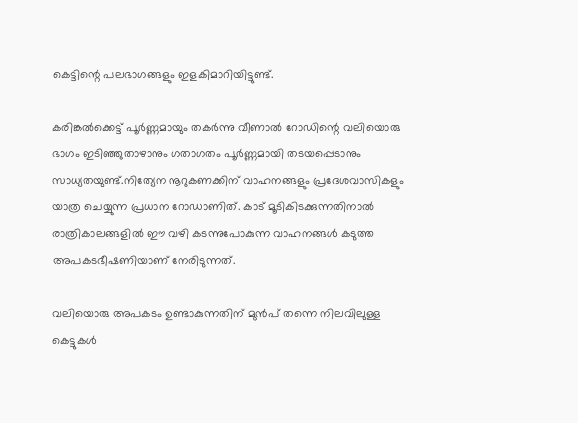കെട്ടിന്റെ പലഭാഗങ്ങളും ഇളകിമാറിയിട്ടുണ്ട്.

കരിങ്കൽക്കെട്ട് പൂർണ്ണമായും തകർന്നു വീണാൽ റോഡിന്റെ വലിയൊരു ഭാഗം ഇടിഞ്ഞുതാഴാനും ഗതാഗതം പൂർണ്ണമായി തടയപ്പെടാനും സാധ്യതയുണ്ട്.നിത്യേന നൂറുകണക്കിന് വാഹനങ്ങളും പ്രദേശവാസികളും യാത്ര ചെയ്യുന്ന പ്രധാന റോഡാണിത്. കാട് മൂടികിടക്കുന്നതിനാൽ രാത്രികാലങ്ങളിൽ ഈ വഴി കടന്നുപോകുന്ന വാഹനങ്ങൾ കടുത്ത അപകടഭീഷണിയാണ് നേരിടുന്നത്.

വലിയൊരു അപകടം ഉണ്ടാകുന്നതിന് മുൻപ് തന്നെ നിലവിലുള്ള കെട്ടുകൾ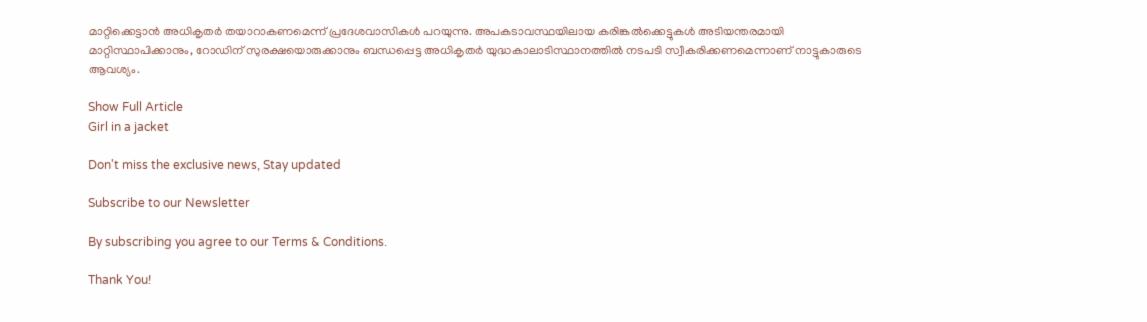മാറ്റിക്കെട്ടാൻ അധികൃതർ തയാറാകണമെന്ന് പ്രദേശവാസികൾ പറയുന്നു. അപകടാവസ്ഥയിലായ കരിങ്കൽക്കെട്ടുകൾ അടിയന്തരമായി മാറ്റിസ്ഥാപിക്കാനും, റോഡിന് സുരക്ഷയൊരുക്കാനും ബന്ധപ്പെട്ട അധികൃതർ യുദ്ധകാലാടിസ്ഥാനത്തിൽ നടപടി സ്വീകരിക്കണമെന്നാണ് നാട്ടുകാരുടെ ആവശ്യം.

Show Full Article
Girl in a jacket

Don't miss the exclusive news, Stay updated

Subscribe to our Newsletter

By subscribing you agree to our Terms & Conditions.

Thank You!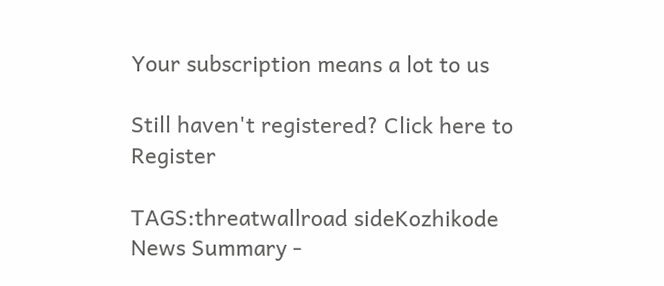Your subscription means a lot to us

Still haven't registered? Click here to Register

TAGS:threatwallroad sideKozhikode
News Summary -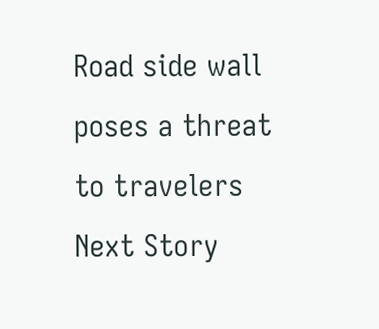Road side wall poses a threat to travelers
Next Story